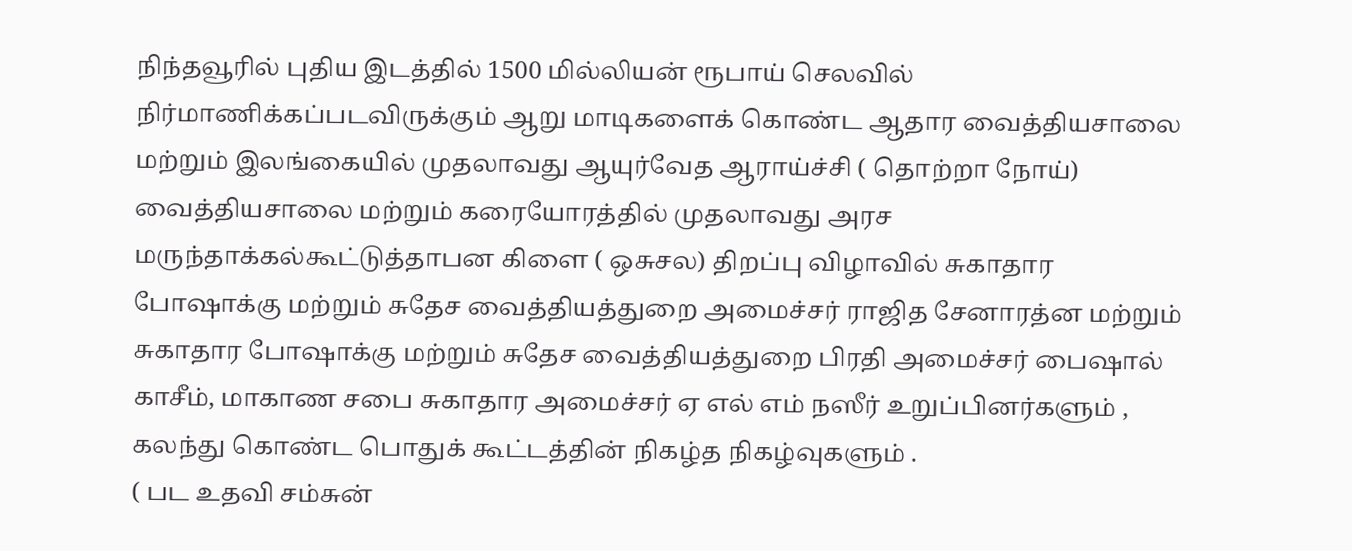நிந்தவூரில் புதிய இடத்தில் 1500 மில்லியன் ரூபாய் செலவில் நிர்மாணிக்கப்படவிருக்கும் ஆறு மாடிகளைக் கொண்ட ஆதார வைத்தியசாலை மற்றும் இலங்கையில் முதலாவது ஆயுர்வேத ஆராய்ச்சி ( தொற்றா நோய்) வைத்தியசாலை மற்றும் கரையோரத்தில் முதலாவது அரச மருந்தாக்கல்கூட்டுத்தாபன கிளை ( ஒசுசல) திறப்பு விழாவில் சுகாதார போஷாக்கு மற்றும் சுதேச வைத்தியத்துறை அமைச்சர் ராஜித சேனாரத்ன மற்றும் சுகாதார போஷாக்கு மற்றும் சுதேச வைத்தியத்துறை பிரதி அமைச்சர் பைஷால் காசீம், மாகாண சபை சுகாதார அமைச்சர் ஏ எல் எம் நஸீர் உறுப்பினர்களும் , கலந்து கொண்ட பொதுக் கூட்டத்தின் நிகழ்த நிகழ்வுகளும் .
( பட உதவி சம்சுன்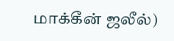மாக்கீன் ஜலீல்)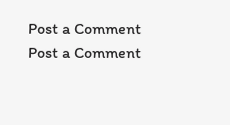Post a Comment
Post a Comment